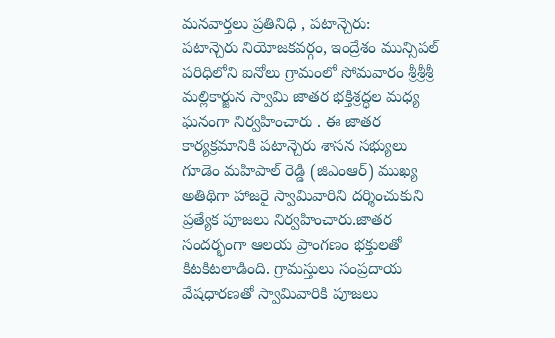మనవార్తలు ప్రతినిధి , పటాన్చెరు:
పటాన్చెరు నియోజకవర్గం, ఇంద్రేశం మున్సిపల్ పరిధిలోని ఐనోలు గ్రామంలో సోమవారం శ్రీశ్రీశ్రీ మల్లికార్జున స్వామి జాతర భక్తిశ్రద్ధల మధ్య ఘనంగా నిర్వహించారు . ఈ జాతర కార్యక్రమానికి పటాన్చెరు శాసన సభ్యులు గూడెం మహిపాల్ రెడ్డి (జిఎంఆర్) ముఖ్య అతిథిగా హాజరై స్వామివారిని దర్శించుకుని ప్రత్యేక పూజలు నిర్వహించారు.జాతర సందర్భంగా ఆలయ ప్రాంగణం భక్తులతో కిటకిటలాడింది. గ్రామస్తులు సంప్రదాయ వేషధారణతో స్వామివారికి పూజలు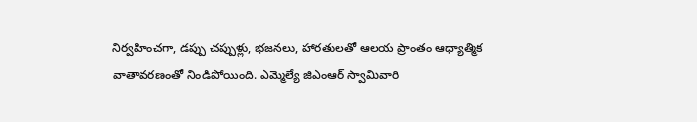నిర్వహించగా, డప్పు చప్పుళ్లు, భజనలు, హారతులతో ఆలయ ప్రాంతం ఆధ్యాత్మిక వాతావరణంతో నిండిపోయింది. ఎమ్మెల్యే జిఎంఆర్ స్వామివారి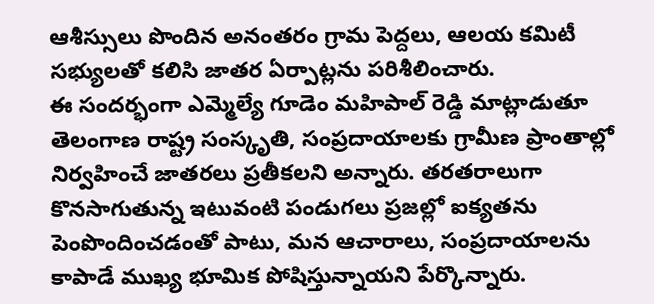ఆశీస్సులు పొందిన అనంతరం గ్రామ పెద్దలు, ఆలయ కమిటీ సభ్యులతో కలిసి జాతర ఏర్పాట్లను పరిశీలించారు.
ఈ సందర్భంగా ఎమ్మెల్యే గూడెం మహిపాల్ రెడ్డి మాట్లాడుతూ తెలంగాణ రాష్ట్ర సంస్కృతి, సంప్రదాయాలకు గ్రామీణ ప్రాంతాల్లో నిర్వహించే జాతరలు ప్రతీకలని అన్నారు. తరతరాలుగా కొనసాగుతున్న ఇటువంటి పండుగలు ప్రజల్లో ఐక్యతను పెంపొందించడంతో పాటు, మన ఆచారాలు, సంప్రదాయాలను కాపాడే ముఖ్య భూమిక పోషిస్తున్నాయని పేర్కొన్నారు.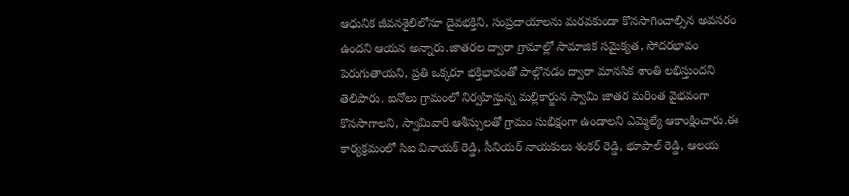ఆధునిక జీవనశైలిలోనూ దైవభక్తిని, సంప్రదాయాలను మరవకుండా కొనసాగించాల్సిన అవసరం ఉందని ఆయన అన్నారు.జాతరల ద్వారా గ్రామాల్లో సామాజిక సమైక్యత, సోదరభావం పెరుగుతాయని, ప్రతి ఒక్కరూ భక్తిభావంతో పాల్గొనడం ద్వారా మానసిక శాంతి లభిస్తుందని తెలిపారు. ఐనోలు గ్రామంలో నిర్వహిస్తున్న మల్లికార్జున స్వామి జాతర మరింత వైభవంగా కొనసాగాలని, స్వామివారి ఆశీస్సులతో గ్రామం సుభిక్షంగా ఉండాలని ఎమ్మెల్యే ఆకాంక్షించారు.ఈ కార్యక్రమంలో సిఐ వినాయక్ రెడ్డి, సీనియర్ నాయకులు శంకర్ రెడ్డి, భూపాల్ రెడ్డి, ఆలయ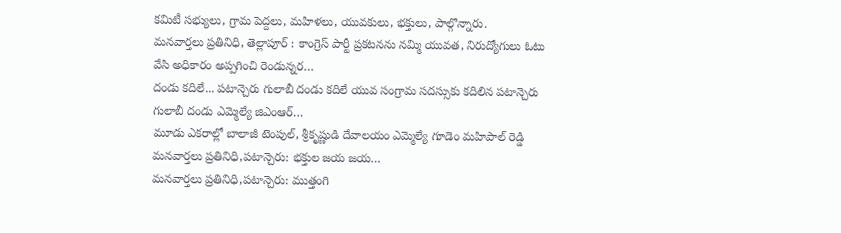కమిటీ సభ్యులు, గ్రామ పెద్దలు, మహిళలు, యువకులు, భక్తులు, పాల్గొన్నారు.
మనవార్తలు ప్రతినిధి, తెల్లాపూర్ : కాంగ్రెస్ పార్టీ ప్రకటనను నమ్మి యువత, నిరుద్యోగులు ఓటు వేసి అధికారం అప్పగించి రెండున్నర…
దండు కదిలే... పటాన్చెరు గులాబీ దండు కదిలే యువ సంగ్రామ సదస్సుకు కదిలిన పటాన్చెరు గులాబీ దండు ఎమ్మెల్యే జిఎంఆర్…
మూడు ఎకరాల్లో బాలాజీ టెంపుల్, శ్రీకృష్ణుడి దేవాలయం ఎమ్మెల్యే గూడెం మహిపాల్ రెడ్డి మనవార్తలు ప్రతినిధి,పటాన్చెరు: భక్తుల జయ జయ…
మనవార్తలు ప్రతినిధి,పటాన్చెరు: ముత్తంగి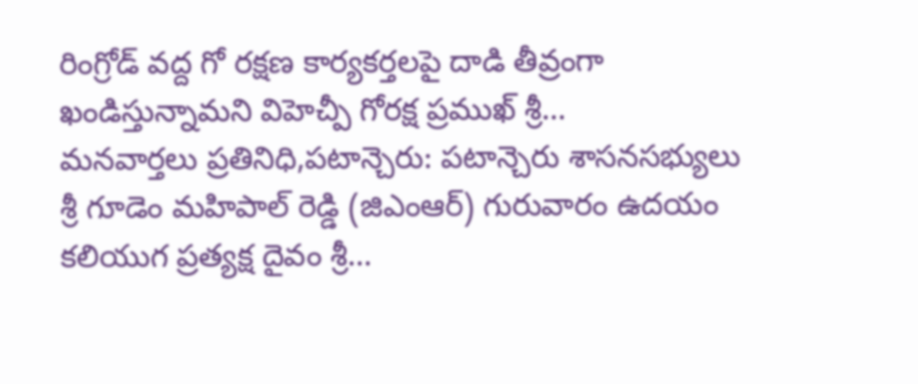రింగ్రోడ్ వద్ద గో రక్షణ కార్యకర్తలపై దాడి తీవ్రంగా ఖండిస్తున్నామని విహెచ్పీ గోరక్ష ప్రముఖ్ శ్రీ…
మనవార్తలు ప్రతినిధి,పటాన్చెరు: పటాన్చెరు శాసనసభ్యులు శ్రీ గూడెం మహిపాల్ రెడ్డి (జిఎంఆర్) గురువారం ఉదయం కలియుగ ప్రత్యక్ష దైవం శ్రీ…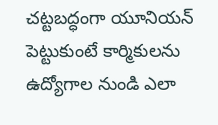చట్టబద్ధంగా యూనియన్ పెట్టుకుంటే కార్మికులను ఉద్యోగాల నుండి ఎలా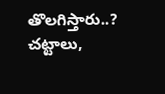తొలగిస్తారు..? చట్టాలు,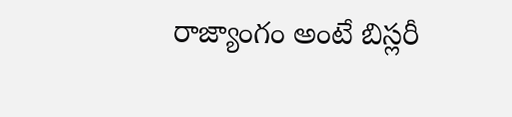రాజ్యాంగం అంటే బిస్లరీ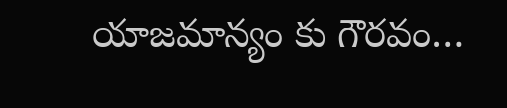యాజమాన్యం కు గౌరవం…